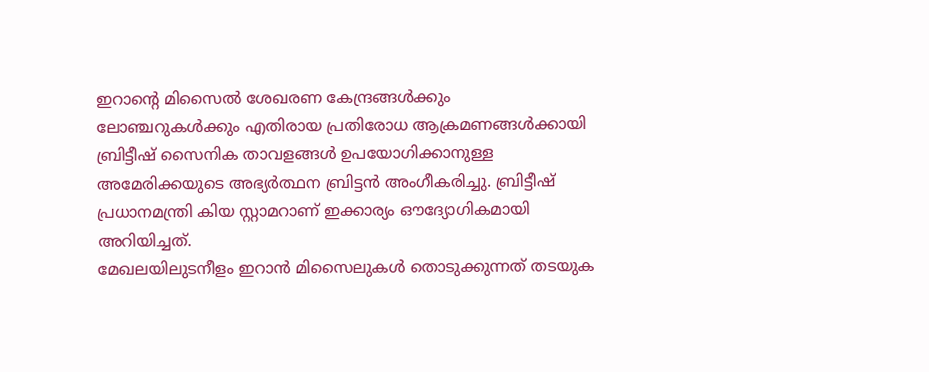ഇറാന്റെ മിസൈൽ ശേഖരണ കേന്ദ്രങ്ങൾക്കും ലോഞ്ചറുകൾക്കും എതിരായ പ്രതിരോധ ആക്രമണങ്ങൾക്കായി ബ്രിട്ടീഷ് സൈനിക താവളങ്ങൾ ഉപയോഗിക്കാനുള്ള അമേരിക്കയുടെ അഭ്യർത്ഥന ബ്രിട്ടൻ അംഗീകരിച്ചു. ബ്രിട്ടീഷ് പ്രധാനമന്ത്രി കിയ സ്റ്റാമറാണ് ഇക്കാര്യം ഔദ്യോഗികമായി അറിയിച്ചത്.
മേഖലയിലുടനീളം ഇറാൻ മിസൈലുകൾ തൊടുക്കുന്നത് തടയുക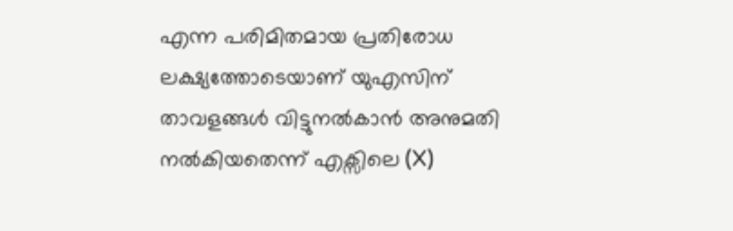എന്ന പരിമിതമായ പ്രതിരോധ ലക്ഷ്യത്തോടെയാണ് യുഎസിന് താവളങ്ങൾ വിട്ടുനൽകാൻ അനുമതി നൽകിയതെന്ന് എക്സിലെ (X)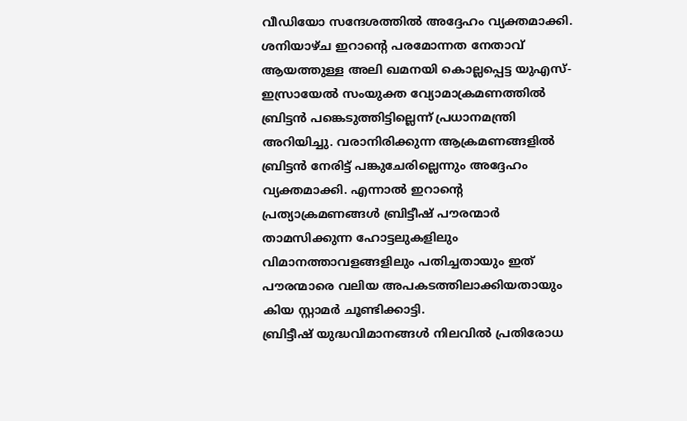വീഡിയോ സന്ദേശത്തിൽ അദ്ദേഹം വ്യക്തമാക്കി.
ശനിയാഴ്ച ഇറാന്റെ പരമോന്നത നേതാവ് ആയത്തുള്ള അലി ഖമനയി കൊല്ലപ്പെട്ട യുഎസ്-ഇസ്രായേൽ സംയുക്ത വ്യോമാക്രമണത്തിൽ ബ്രിട്ടൻ പങ്കെടുത്തിട്ടില്ലെന്ന് പ്രധാനമന്ത്രി അറിയിച്ചു. വരാനിരിക്കുന്ന ആക്രമണങ്ങളിൽ ബ്രിട്ടൻ നേരിട്ട് പങ്കുചേരില്ലെന്നും അദ്ദേഹം വ്യക്തമാക്കി. എന്നാൽ ഇറാന്റെ പ്രത്യാക്രമണങ്ങൾ ബ്രിട്ടീഷ് പൗരന്മാർ താമസിക്കുന്ന ഹോട്ടലുകളിലും വിമാനത്താവളങ്ങളിലും പതിച്ചതായും ഇത് പൗരന്മാരെ വലിയ അപകടത്തിലാക്കിയതായും കിയ സ്റ്റാമർ ചൂണ്ടിക്കാട്ടി.
ബ്രിട്ടീഷ് യുദ്ധവിമാനങ്ങൾ നിലവിൽ പ്രതിരോധ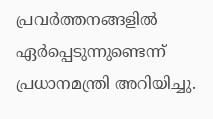പ്രവർത്തനങ്ങളിൽ ഏർപ്പെടുന്നുണ്ടെന്ന് പ്രധാനമന്ത്രി അറിയിച്ചു.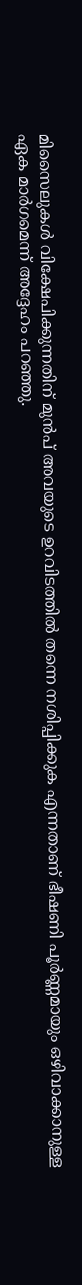മിസൈലുകൾ വിക്ഷേപിക്കുന്നതിന് മുൻപ് അവയുടെ ഉറവിടത്തിൽ തന്നെ നശിപ്പിക്കുക എന്നതാണ് ഭീഷണി പൂർണ്ണമായും ഒഴിവാക്കാനുള്ള ഏക മാർഗമെന്ന് അദ്ദേഹം പറഞ്ഞു.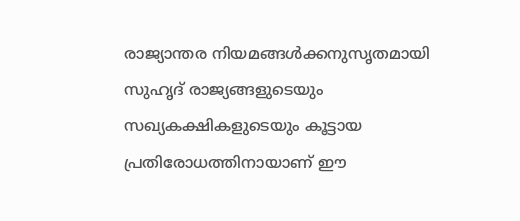രാജ്യാന്തര നിയമങ്ങൾക്കനുസൃതമായി സുഹൃദ് രാജ്യങ്ങളുടെയും സഖ്യകക്ഷികളുടെയും കൂട്ടായ പ്രതിരോധത്തിനായാണ് ഈ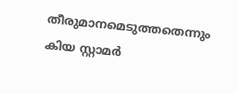തീരുമാനമെടുത്തതെന്നും കിയ സ്റ്റാമർ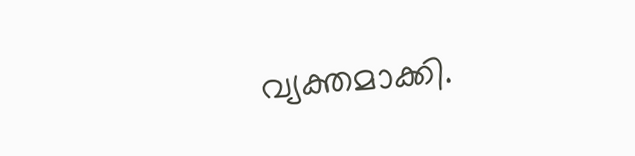വ്യക്തമാക്കി.